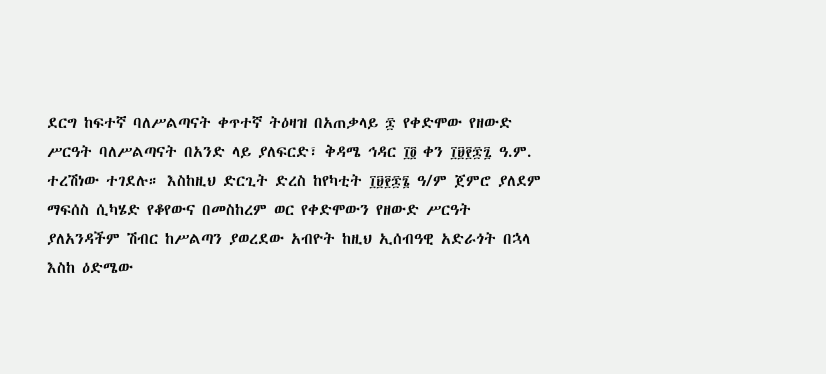ደርግ ከፍተኛ ባለሥልጣናት ቀጥተኛ ትዕዛዝ በአጠቃላይ ፷ የቀድሞው የዘውድ ሥርዓት ባለሥልጣናት በአንድ ላይ ያለፍርድ፣ ቅዳሜ ኅዳር ፲፬ ቀን ፲፱፻፷፯ ዓ.ም. ተረሽነው ተገደሉ። እስከዚህ ድርጊት ድረስ ከየካቲት ፲፱፻፷፮ ዓ/ም ጀምሮ ያለደም ማፍሰስ ሲካሄድ የቆየውና በመስከረም ወር የቀድሞውን የዘውድ ሥርዓት ያለአንዳችም ሽብር ከሥልጣን ያወረደው አብዮት ከዚህ ኢሰብዓዊ አድራጎት በኋላ እስከ ዕድሜው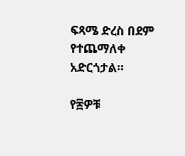ፍጻሜ ድረስ በደም የተጨማለቀ አድርጎታል።

የ፷ዎቹ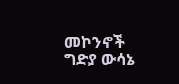መኮንኖች ግድያ ውሳኔ